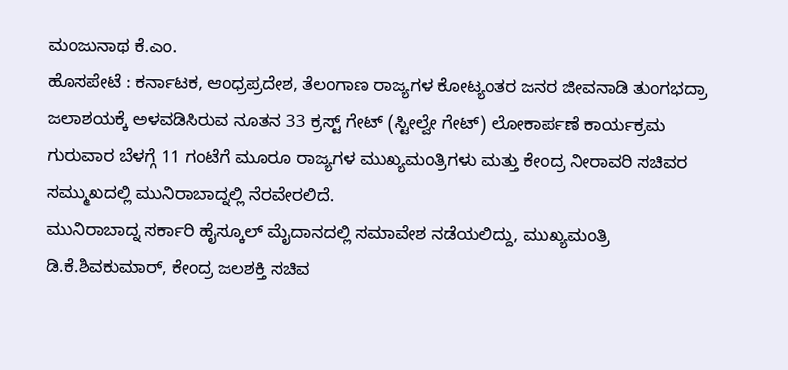ಮಂಜುನಾಥ ಕೆ.ಎಂ.
ಹೊಸಪೇಟೆ : ಕರ್ನಾಟಕ, ಆಂಧ್ರಪ್ರದೇಶ, ತೆಲಂಗಾಣ ರಾಜ್ಯಗಳ ಕೋಟ್ಯಂತರ ಜನರ ಜೀವನಾಡಿ ತುಂಗಭದ್ರಾ ಜಲಾಶಯಕ್ಕೆ ಅಳವಡಿಸಿರುವ ನೂತನ 33 ಕ್ರಸ್ಟ್ ಗೇಟ್ (ಸ್ಟೀಲ್ವೇ ಗೇಟ್) ಲೋಕಾರ್ಪಣೆ ಕಾರ್ಯಕ್ರಮ ಗುರುವಾರ ಬೆಳಗ್ಗೆ 11 ಗಂಟೆಗೆ ಮೂರೂ ರಾಜ್ಯಗಳ ಮುಖ್ಯಮಂತ್ರಿಗಳು ಮತ್ತು ಕೇಂದ್ರ ನೀರಾವರಿ ಸಚಿವರ ಸಮ್ಮುಖದಲ್ಲಿ ಮುನಿರಾಬಾದ್ನಲ್ಲಿ ನೆರವೇರಲಿದೆ.
ಮುನಿರಾಬಾದ್ನ ಸರ್ಕಾರಿ ಹೈಸ್ಕೂಲ್ ಮೈದಾನದಲ್ಲಿ ಸಮಾವೇಶ ನಡೆಯಲಿದ್ದು, ಮುಖ್ಯಮಂತ್ರಿ ಡಿ.ಕೆ.ಶಿವಕುಮಾರ್, ಕೇಂದ್ರ ಜಲಶಕ್ತಿ ಸಚಿವ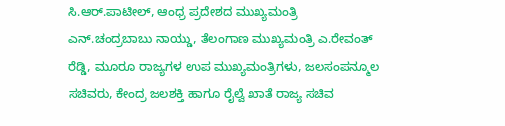ಸಿ.ಆರ್.ಪಾಟೀಲ್, ಆಂಧ್ರ ಪ್ರದೇಶದ ಮುಖ್ಯಮಂತ್ರಿ ಎನ್.ಚಂದ್ರಬಾಬು ನಾಯ್ಡು, ತೆಲಂಗಾಣ ಮುಖ್ಯಮಂತ್ರಿ ಎ.ರೇವಂತ್ ರೆಡ್ಡಿ, ಮೂರೂ ರಾಜ್ಯಗಳ ಉಪ ಮುಖ್ಯಮಂತ್ರಿಗಳು, ಜಲಸಂಪನ್ಮೂಲ ಸಚಿವರು, ಕೇಂದ್ರ ಜಲಶಕ್ತಿ ಹಾಗೂ ರೈಲ್ವೆ ಖಾತೆ ರಾಜ್ಯ ಸಚಿವ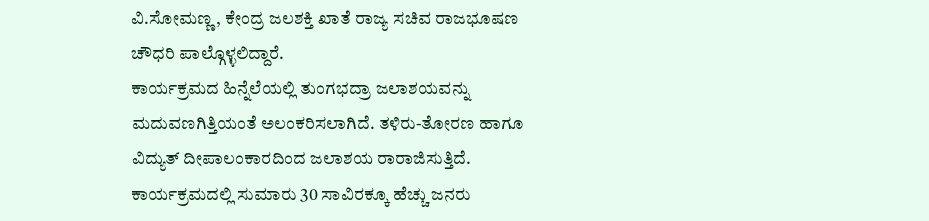ವಿ.ಸೋಮಣ್ಣ, ಕೇಂದ್ರ ಜಲಶಕ್ತಿ ಖಾತೆ ರಾಜ್ಯ ಸಚಿವ ರಾಜಭೂಷಣ ಚೌಧರಿ ಪಾಲ್ಗೊಳ್ಳಲಿದ್ದಾರೆ.
ಕಾರ್ಯಕ್ರಮದ ಹಿನ್ನೆಲೆಯಲ್ಲಿ ತುಂಗಭದ್ರಾ ಜಲಾಶಯವನ್ನು ಮದುವಣಗಿತ್ತಿಯಂತೆ ಅಲಂಕರಿಸಲಾಗಿದೆ. ತಳಿರು-ತೋರಣ ಹಾಗೂ ವಿದ್ಯುತ್ ದೀಪಾಲಂಕಾರದಿಂದ ಜಲಾಶಯ ರಾರಾಜಿಸುತ್ತಿದೆ. ಕಾರ್ಯಕ್ರಮದಲ್ಲಿ ಸುಮಾರು 30 ಸಾವಿರಕ್ಕೂ ಹೆಚ್ಚು ಜನರು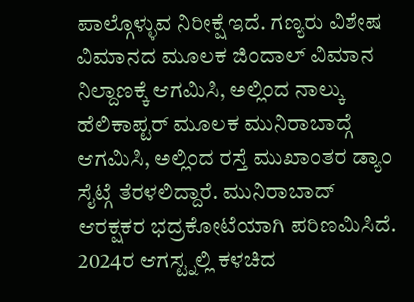ಪಾಲ್ಗೊಳ್ಳುವ ನಿರೀಕ್ಷೆ ಇದೆ. ಗಣ್ಯರು ವಿಶೇಷ ವಿಮಾನದ ಮೂಲಕ ಜಿಂದಾಲ್ ವಿಮಾನ ನಿಲ್ದಾಣಕ್ಕೆ ಆಗಮಿಸಿ, ಅಲ್ಲಿಂದ ನಾಲ್ಕು ಹೆಲಿಕಾಪ್ಟರ್ ಮೂಲಕ ಮುನಿರಾಬಾದ್ಗೆ ಆಗಮಿಸಿ, ಅಲ್ಲಿಂದ ರಸ್ತೆ ಮುಖಾಂತರ ಡ್ಯಾಂ ಸೈಟ್ಗೆ ತೆರಳಲಿದ್ದಾರೆ. ಮುನಿರಾಬಾದ್ ಆರಕ್ಷಕರ ಭದ್ರಕೋಟೆಯಾಗಿ ಪರಿಣಮಿಸಿದೆ.
2024ರ ಆಗಸ್ಟ್ನಲ್ಲಿ ಕಳಚಿದ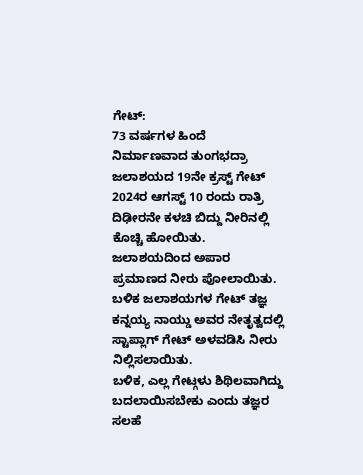ಗೇಟ್:
73 ವರ್ಷಗಳ ಹಿಂದೆ ನಿರ್ಮಾಣವಾದ ತುಂಗಭದ್ರಾ ಜಲಾಶಯದ 19ನೇ ಕ್ರಸ್ಟ್ ಗೇಟ್ 2024ರ ಆಗಸ್ಟ್ 10 ರಂದು ರಾತ್ರಿ ದಿಢೀರನೇ ಕಳಚಿ ಬಿದ್ದು ನೀರಿನಲ್ಲಿ ಕೊಚ್ಚಿ ಹೋಯಿತು. ಜಲಾಶಯದಿಂದ ಅಪಾರ ಪ್ರಮಾಣದ ನೀರು ಪೋಲಾಯಿತು. ಬಳಿಕ ಜಲಾಶಯಗಳ ಗೇಟ್ ತಜ್ಞ ಕನ್ನಯ್ಯ ನಾಯ್ಡು ಅವರ ನೇತೃತ್ವದಲ್ಲಿ ಸ್ಟಾಪ್ಲಾಗ್ ಗೇಟ್ ಅಳವಡಿಸಿ ನೀರು ನಿಲ್ಲಿಸಲಾಯಿತು.
ಬಳಿಕ, ಎಲ್ಲ ಗೇಟ್ಗಳು ಶಿಥಿಲವಾಗಿದ್ದು ಬದಲಾಯಿಸಬೇಕು ಎಂದು ತಜ್ಞರ ಸಲಹೆ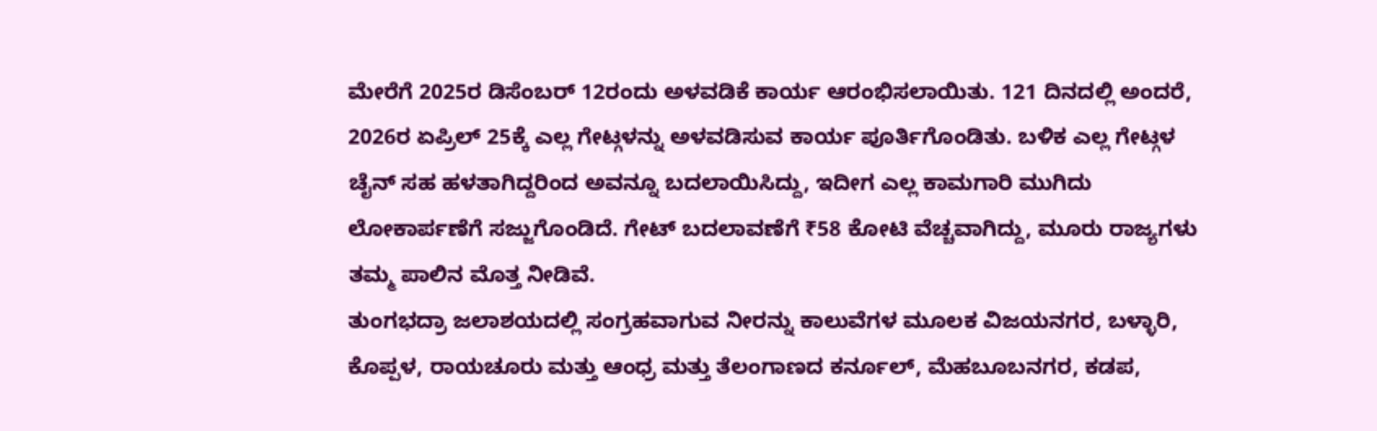ಮೇರೆಗೆ 2025ರ ಡಿಸೆಂಬರ್ 12ರಂದು ಅಳವಡಿಕೆ ಕಾರ್ಯ ಆರಂಭಿಸಲಾಯಿತು. 121 ದಿನದಲ್ಲಿ ಅಂದರೆ, 2026ರ ಏಪ್ರಿಲ್ 25ಕ್ಕೆ ಎಲ್ಲ ಗೇಟ್ಗಳನ್ನು ಅಳವಡಿಸುವ ಕಾರ್ಯ ಪೂರ್ತಿಗೊಂಡಿತು. ಬಳಿಕ ಎಲ್ಲ ಗೇಟ್ಗಳ ಚೈನ್ ಸಹ ಹಳತಾಗಿದ್ದರಿಂದ ಅವನ್ನೂ ಬದಲಾಯಿಸಿದ್ದು, ಇದೀಗ ಎಲ್ಲ ಕಾಮಗಾರಿ ಮುಗಿದು ಲೋಕಾರ್ಪಣೆಗೆ ಸಜ್ಜುಗೊಂಡಿದೆ. ಗೇಟ್ ಬದಲಾವಣೆಗೆ ₹58 ಕೋಟಿ ವೆಚ್ಚವಾಗಿದ್ದು, ಮೂರು ರಾಜ್ಯಗಳು ತಮ್ಮ ಪಾಲಿನ ಮೊತ್ತ ನೀಡಿವೆ.
ತುಂಗಭದ್ರಾ ಜಲಾಶಯದಲ್ಲಿ ಸಂಗ್ರಹವಾಗುವ ನೀರನ್ನು ಕಾಲುವೆಗಳ ಮೂಲಕ ವಿಜಯನಗರ, ಬಳ್ಳಾರಿ, ಕೊಪ್ಪಳ, ರಾಯಚೂರು ಮತ್ತು ಆಂಧ್ರ ಮತ್ತು ತೆಲಂಗಾಣದ ಕರ್ನೂಲ್, ಮೆಹಬೂಬನಗರ, ಕಡಪ,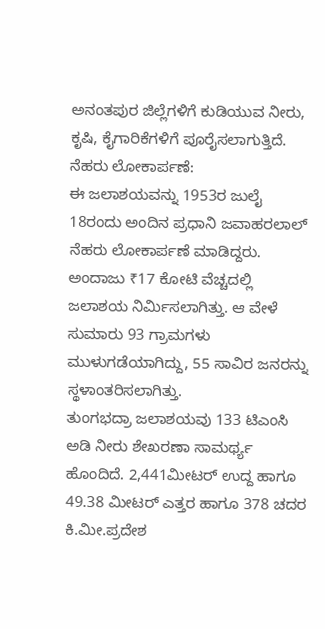ಅನಂತಪುರ ಜಿಲ್ಲೆಗಳಿಗೆ ಕುಡಿಯುವ ನೀರು, ಕೃಷಿ, ಕೈಗಾರಿಕೆಗಳಿಗೆ ಪೂರೈಸಲಾಗುತ್ತಿದೆ.
ನೆಹರು ಲೋಕಾರ್ಪಣೆ:
ಈ ಜಲಾಶಯವನ್ನು 1953ರ ಜುಲೈ 18ರಂದು ಅಂದಿನ ಪ್ರಧಾನಿ ಜವಾಹರಲಾಲ್ ನೆಹರು ಲೋಕಾರ್ಪಣೆ ಮಾಡಿದ್ದರು. ಅಂದಾಜು ₹17 ಕೋಟಿ ವೆಚ್ಚದಲ್ಲಿ ಜಲಾಶಯ ನಿರ್ಮಿಸಲಾಗಿತ್ತು. ಆ ವೇಳೆ ಸುಮಾರು 93 ಗ್ರಾಮಗಳು ಮುಳುಗಡೆಯಾಗಿದ್ದು, 55 ಸಾವಿರ ಜನರನ್ನು ಸ್ಥಳಾಂತರಿಸಲಾಗಿತ್ತು.
ತುಂಗಭದ್ರಾ ಜಲಾಶಯವು 133 ಟಿಎಂಸಿ ಅಡಿ ನೀರು ಶೇಖರಣಾ ಸಾಮರ್ಥ್ಯ ಹೊಂದಿದೆ. 2,441ಮೀಟರ್ ಉದ್ದ ಹಾಗೂ 49.38 ಮೀಟರ್ ಎತ್ತರ ಹಾಗೂ 378 ಚದರ ಕಿ.ಮೀ.ಪ್ರದೇಶ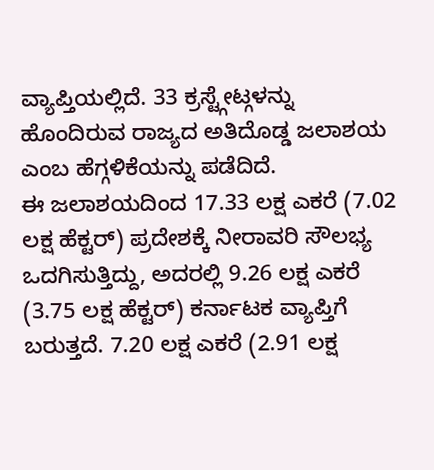ವ್ಯಾಪ್ತಿಯಲ್ಲಿದೆ. 33 ಕ್ರಸ್ಟ್ಗೇಟ್ಗಳನ್ನು ಹೊಂದಿರುವ ರಾಜ್ಯದ ಅತಿದೊಡ್ಡ ಜಲಾಶಯ ಎಂಬ ಹೆಗ್ಗಳಿಕೆಯನ್ನು ಪಡೆದಿದೆ.
ಈ ಜಲಾಶಯದಿಂದ 17.33 ಲಕ್ಷ ಎಕರೆ (7.02 ಲಕ್ಷ ಹೆಕ್ಟರ್) ಪ್ರದೇಶಕ್ಕೆ ನೀರಾವರಿ ಸೌಲಭ್ಯ ಒದಗಿಸುತ್ತಿದ್ದು, ಅದರಲ್ಲಿ 9.26 ಲಕ್ಷ ಎಕರೆ (3.75 ಲಕ್ಷ ಹೆಕ್ಟರ್) ಕರ್ನಾಟಕ ವ್ಯಾಪ್ತಿಗೆ ಬರುತ್ತದೆ. 7.20 ಲಕ್ಷ ಎಕರೆ (2.91 ಲಕ್ಷ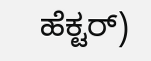ಹೆಕ್ಟರ್)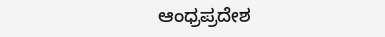ಆಂಧ್ರಪ್ರದೇಶ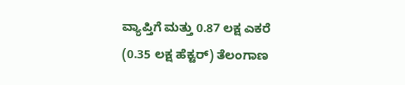ವ್ಯಾಪ್ತಿಗೆ ಮತ್ತು 0.87 ಲಕ್ಷ ಎಕರೆ (0.35 ಲಕ್ಷ ಹೆಕ್ಟರ್) ತೆಲಂಗಾಣ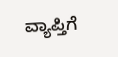ವ್ಯಾಪ್ತಿಗೆ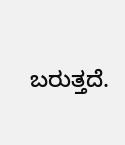ಬರುತ್ತದೆ.